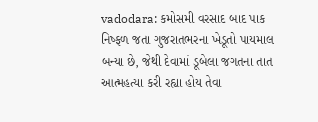vadodara: કમોસમી વરસાદ બાદ પાક નિષ્ફળ જતા ગુજરાતભરના ખેડૂતો પાયમાલ બન્યા છે, જેથી દેવામાં ડૂબેલા જગતના તાત આત્મહત્યા કરી રહ્યા હોય તેવા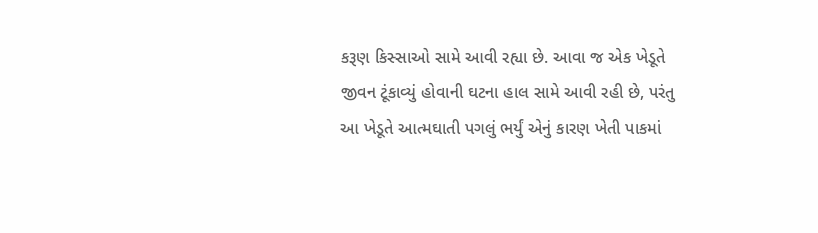કરૂણ કિસ્સાઓ સામે આવી રહ્યા છે. આવા જ એક ખેડૂતે જીવન ટૂંકાવ્યું હોવાની ઘટના હાલ સામે આવી રહી છે, પરંતુ આ ખેડૂતે આત્મઘાતી પગલું ભર્યું એનું કારણ ખેતી પાકમાં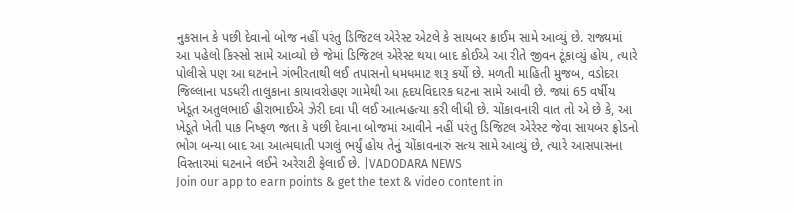નુકસાન કે પછી દેવાનો બોજ નહીં પરંતુ ડિજિટલ એરેસ્ટ એટલે કે સાયબર ક્રાઈમ સામે આવ્યું છે. રાજ્યમાં આ પહેલો કિસ્સો સામે આવ્યો છે જેમાં ડિજિટલ એરેસ્ટ થયા બાદ કોઈએ આ રીતે જીવન ટૂંકાવ્યું હોય, ત્યારે પોલીસે પણ આ ઘટનાને ગંભીરતાથી લઈ તપાસનો ધમધમાટ શરૂ કર્યો છે. મળતી માહિતી મુજબ, વડોદરા જિલ્લાના પડધરી તાલુકાના કાયાવરોહણ ગામેથી આ હૃદયવિદારક ઘટના સામે આવી છે. જ્યાં 65 વર્ષીય ખેડૂત અતુલભાઈ હીરાભાઈએ ઝેરી દવા પી લઈ આત્મહત્યા કરી લીધી છે. ચોંકાવનારી વાત તો એ છે કે, આ ખેડૂતે ખેતી પાક નિષ્ફળ જતા કે પછી દેવાના બોજમાં આવીને નહીં પરંતુ ડિજિટલ એરેસ્ટ જેવા સાયબર ફ્રોડનો ભોગ બન્યા બાદ આ આત્મઘાતી પગલું ભર્યું હોય તેનું ચોંકાવનારું સત્ય સામે આવ્યું છે, ત્યારે આસપાસના વિસ્તારમાં ઘટનાને લઈને અરેરાટી ફેલાઈ છે. |VADODARA NEWS
Join our app to earn points & get the text & video content in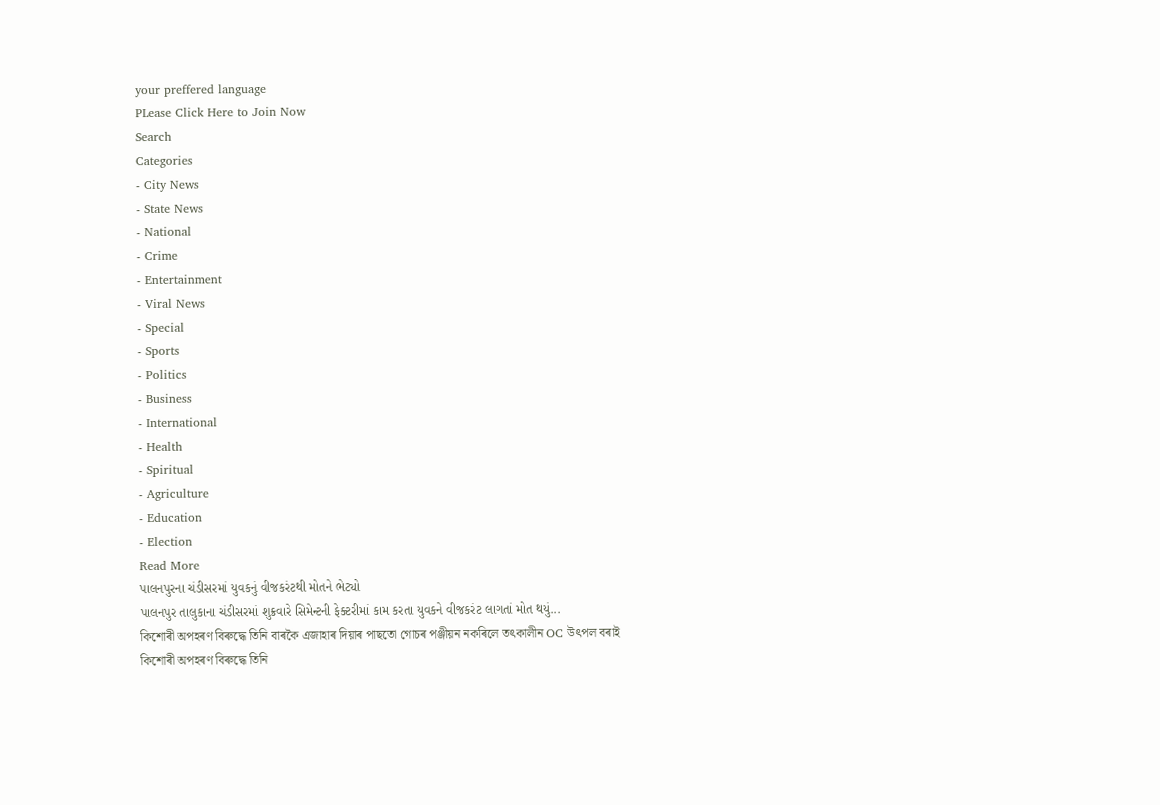your preffered language
PLease Click Here to Join Now
Search
Categories
- City News
- State News
- National
- Crime
- Entertainment
- Viral News
- Special
- Sports
- Politics
- Business
- International
- Health
- Spiritual
- Agriculture
- Education
- Election
Read More
પાલનપુરના ચંડીસરમાં યુવકનું વીજકરંટથી મોતને ભેટ્યો
પાલનપુર તાલુકાના ચંડીસરમાં શુક્રવારે સિમેન્ટની ફેક્ટરીમાં કામ કરતા યુવકને વીજકરંટ લાગતાં મોત થયું...
কিশোৰী অপহৰণ বিৰুদ্ধে তিনি বাৰকৈ এজাহাৰ দিয়াৰ পাছতো গোচৰ পঞ্জীয়ন নকৰিলে তৎকালীন OC উৎপল বৰাই
কিশোৰী অপহৰণ বিৰুদ্ধে তিনি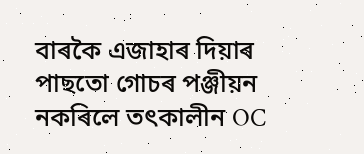বাৰকৈ এজাহাৰ দিয়াৰ পাছতো গোচৰ পঞ্জীয়ন নকৰিলে তৎকালীন OC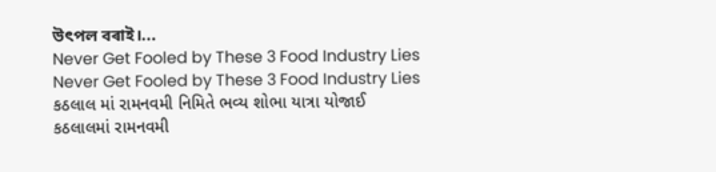উৎপল বৰাই।...
Never Get Fooled by These 3 Food Industry Lies
Never Get Fooled by These 3 Food Industry Lies
કઠલાલ માં રામનવમી નિમિતે ભવ્ય શોભા યાત્રા યોજાઈ
કઠલાલમાં રામનવમી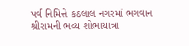પર્વ નિમિત્તે કઠલાલ નગરમાં ભગવાન શ્રીરામની ભવ્ય શોભાયાત્રા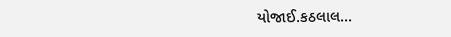યોજાઈ.કઠલાલ...